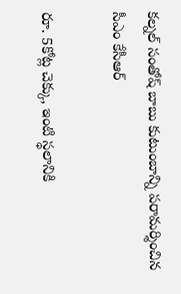క‌ల్న‌ల్ సంతోష్ బాబు కుటుంబాన్ని ప‌రామ‌ర్శించిన సీఎం కేసీఆర్‌

రూ. 5కోట్ల చెక్కు, ఇంటి స్థలానికి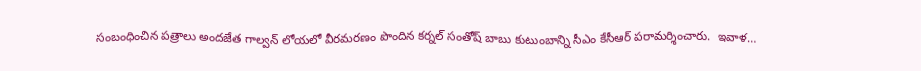సంబంధించిన పత్రాలు అందజేత గాల్వ‌న్ లోయ‌లో వీర‌మ‌ర‌ణం పొందిన క‌ర్న‌ల్ సంతోష్ బాబు కుటుంబాన్ని సీఎం కేసీఆర్ ప‌రామ‌ర్శించారు.  ఇవాళ…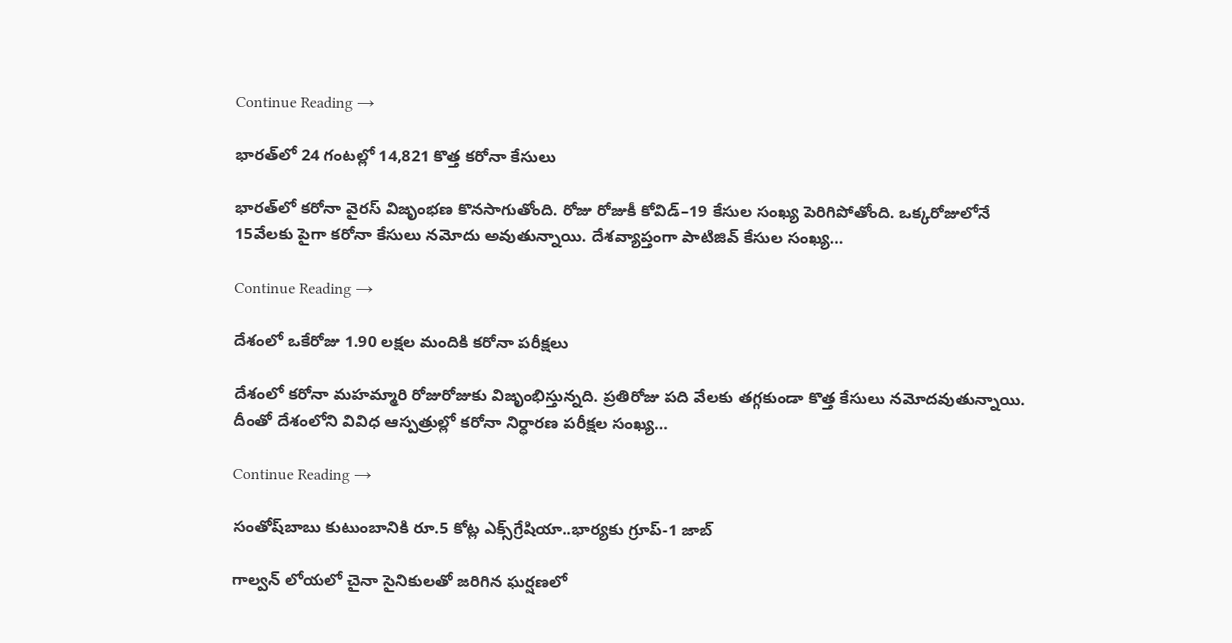Continue Reading →

భారత్‌లో 24 గంటల్లో 14,821 కొత్త కరోనా కేసులు

భారత్‌లో కరోనా వైరస్‌ విజృంభణ కొనసాగుతోంది. రోజు రోజుకీ కోవిడ్‌–19 కేసుల సంఖ్య పెరిగిపోతోంది. ఒక్కరోజులోనే 15వేలకు పైగా కరోనా కేసులు నమోదు అవుతున్నాయి. దేశవ్యాప్తంగా పాటిజివ్‌ కేసుల సంఖ్య…

Continue Reading →

దేశంలో ఒకేరోజు 1.90 ల‌క్ష‌ల మందికి క‌రోనా ప‌రీక్ష‌లు

దేశంలో క‌రోనా మ‌హ‌మ్మారి రోజురోజుకు విజృంభిస్తున్న‌ది. ప్ర‌తిరోజు ప‌ది వేల‌కు త‌గ్గ‌కుండా కొత్త కేసులు న‌మోద‌వుతున్నాయి. దీంతో దేశంలోని వివిధ ఆస్ప‌త్రుల్లో క‌రోనా నిర్ధార‌ణ ప‌రీక్ష‌ల సంఖ్య…

Continue Reading →

సంతోష్‌బాబు కుటుంబానికి రూ.5 కోట్ల ఎక్స్‌గ్రేషియా..భార్యకు గ్రూప్‌-1 జాబ్‌

గాల్వన్‌ లోయలో చైనా సైనికులతో జరిగిన ఘర్షణలో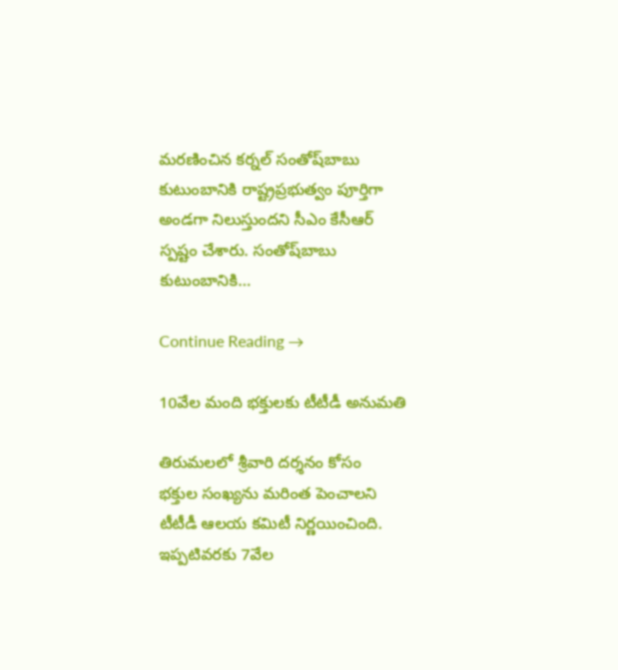మరణించిన కర్నల్‌ సంతోష్‌బాబు కుటుంబానికి రాష్ట్రప్రభుత్వం పూర్తిగా అండగా నిలుస్తుందని సీఎం కేసీఆర్‌ స్పష్టం చేశారు. సంతోష్‌బాబు కుటుంబానికి…

Continue Reading →

10వేల మంది భక్తులకు టీటీడీ అనుమతి

తిరుమలలో శ్రీవారి దర్శనం కోసం  భక్తుల సంఖ్యను మరింత పెంచాలని టీటీడీ ఆలయ కమిటీ నిర్ణయించింది. ఇప్పటివరకు 7వేల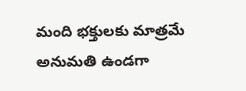మంది భక్తులకు మాత్రమే అనుమతి ఉండగా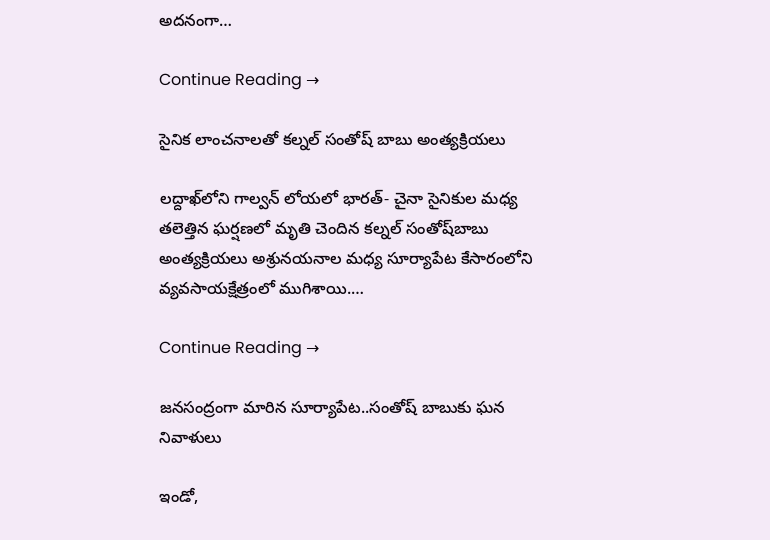అదనంగా…

Continue Reading →

సైనిక లాంచనాలతో కల్నల్‌ సంతోష్ బాబు అంత్యక్రియలు

లద్దాఖ్‌లోని గాల్వన్‌ లోయలో భారత్‌- చైనా సైనికుల మధ్య తలెత్తిన ఘర్షణలో మృతి చెందిన కల్నల్‌ సంతోష్‌బాబు అంత్యక్రియలు అశ్రునయనాల మధ్య సూర్యాపేట కేసారంలోని వ్యవసాయక్షేత్రంలో ముగిశాయి.…

Continue Reading →

జనసంద్రంగా మారిన సూర్యాపేట..సంతోష్ బాబుకు ఘన నివాళులు

ఇండో‌,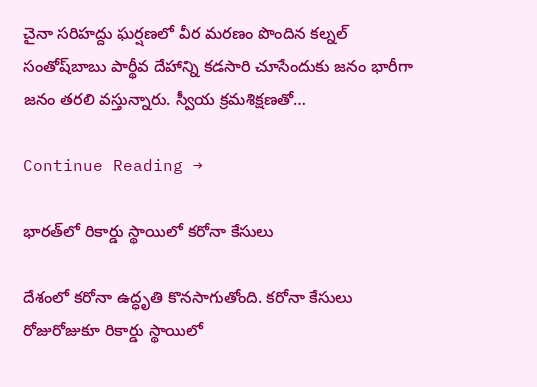చైనా సరిహద్దు ఘర్షణలో వీర మరణం పొందిన కల్నల్‌ సంతోష్‌బాబు పార్థీవ దేహాన్ని కడసారి చూసేందుకు జనం భారీగా జనం తరలి వస్తున్నారు. స్వీయ క్రమశిక్షణతో…

Continue Reading →

భారత్‌లో రికార్డు స్థాయిలో కరోనా కేసులు

దేశంలో కరోనా ఉద్ధృతి కొనసాగుతోంది. కరోనా కేసులు రోజురోజుకూ రికార్డు స్థాయిలో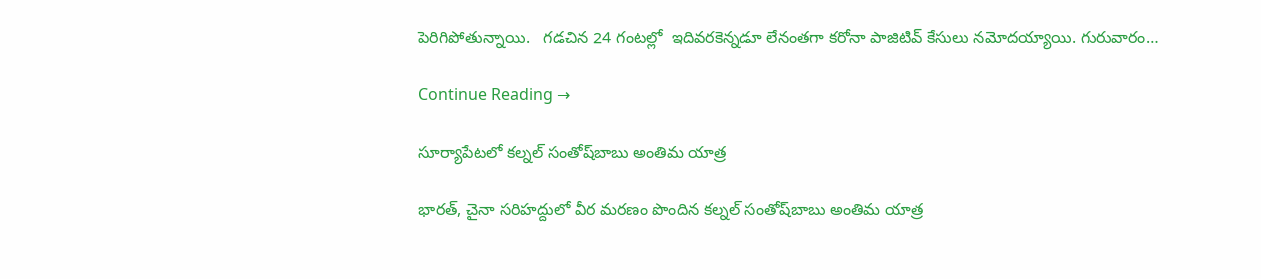పెరిగిపోతున్నాయి.   గడచిన 24 గంటల్లో  ఇదివరకెన్నడూ లేనంతగా కరోనా పాజిటివ్‌ కేసులు నమోదయ్యాయి. గురువారం…

Continue Reading →

సూర్యాపేటలో కల్నల్‌ సంతోష్‌బాబు అంతిమ యాత్ర

భారత్‌, చైనా సరిహద్దులో వీర మరణం పొందిన కల్నల్‌ సంతోష్‌బాబు అంతిమ యాత్ర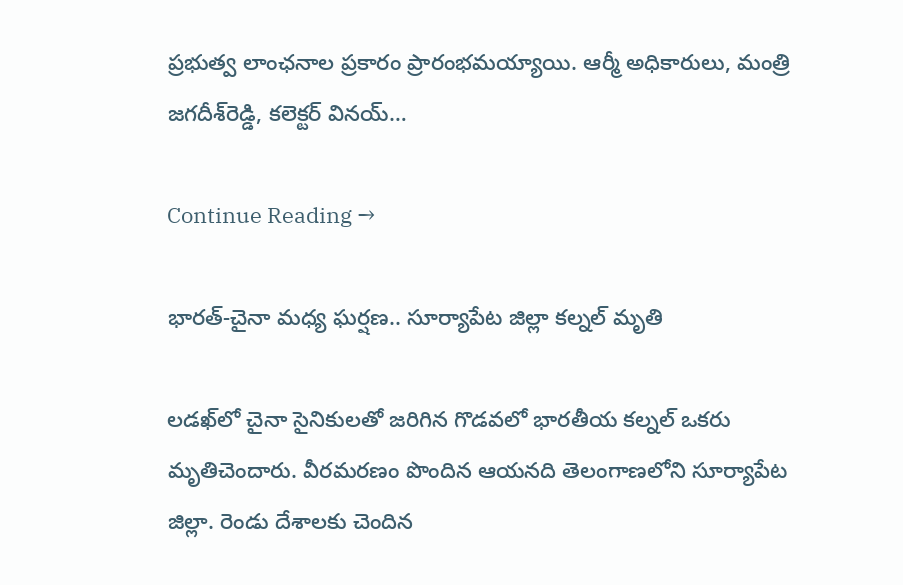ప్రభుత్వ లాంఛనాల ప్రకారం ప్రారంభమయ్యాయి. ఆర్మీ అధికారులు, మంత్రి జగదీశ్‌రెడ్డి, కలెక్టర్ వినయ్…

Continue Reading →

భారత్‌-చైనా మధ్య ఘర్షణ.. సూర్యాపేట జిల్లా కల్నల్‌ మృతి

ల‌డ‌ఖ్‌లో చైనా సైనికుల‌తో జ‌రిగిన గొడ‌వ‌లో భార‌తీయ క‌ల్న‌ల్ ఒక‌రు మృతిచెందారు. వీర‌మ‌ర‌ణం పొందిన ఆయ‌న‌ది తెలంగాణ‌లోని సూర్యాపేట జిల్లా. రెండు దేశాలకు చెందిన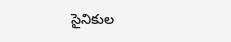సైనికుల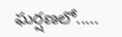ఘ‌ర్ష‌ణ‌లో..…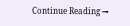Continue Reading →